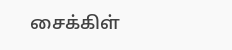சைக்கிள்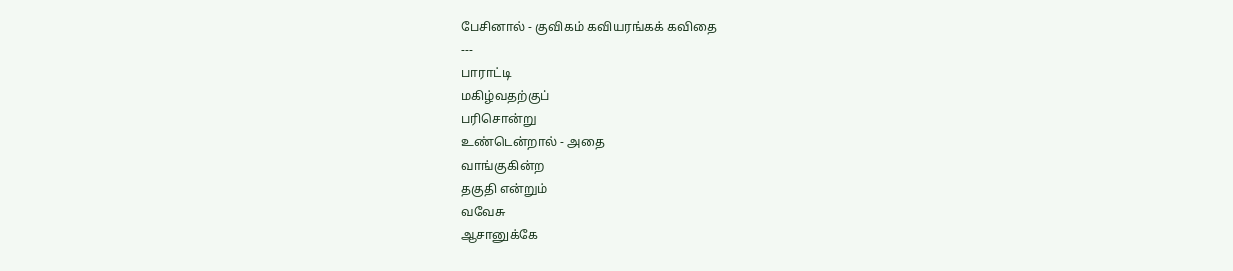பேசினால் - குவிகம் கவியரங்கக் கவிதை
---
பாராட்டி
மகிழ்வதற்குப்
பரிசொன்று
உண்டென்றால் - அதை
வாங்குகின்ற
தகுதி என்றும்
வவேசு
ஆசானுக்கே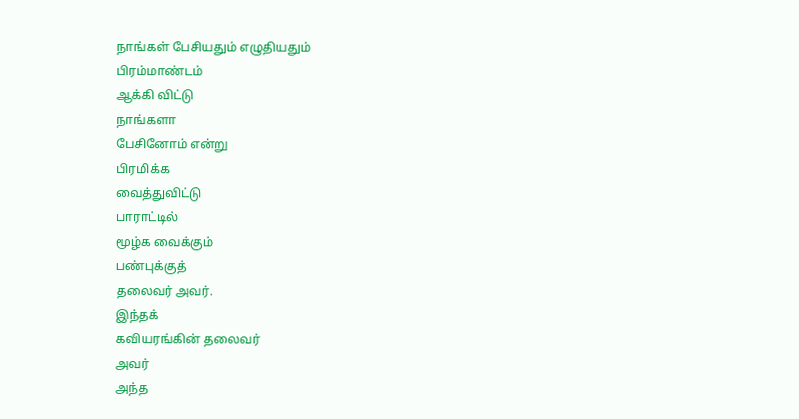நாங்கள் பேசியதும் எழுதியதும்
பிரம்மாண்டம்
ஆக்கி விட்டு
நாங்களா
பேசினோம் என்று
பிரமிக்க
வைத்துவிட்டு
பாராட்டில்
மூழ்க வைக்கும்
பண்புக்குத்
தலைவர் அவர்.
இந்தக்
கவியரங்கின் தலைவர்
அவர்
அந்த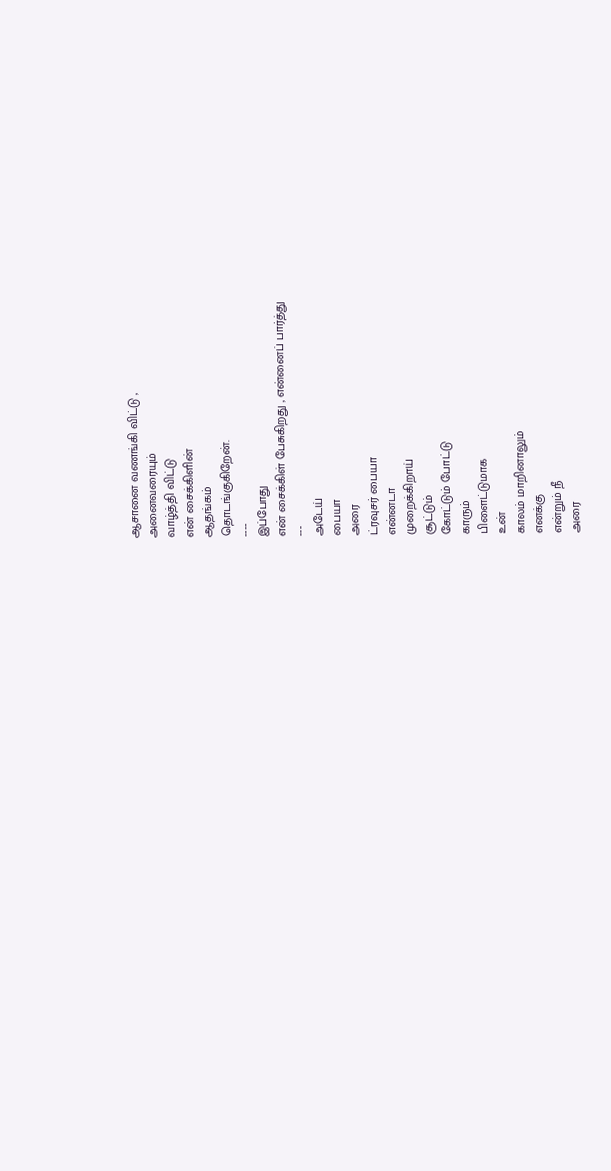ஆசானை வணங்கி விட்டு ,
அனைவரையும்
வாழ்த்தி விட்டு
என் சைக்கிளின்
ஆதங்கம்
தொடங்குகிறேன்.
----
இப்போது
என் சைக்கிள் பேசுகிறது , என்னைப் பார்த்து
---
அடேய்
பையா
அரை
ட்ரவுசர் பையா
என்னடா
முறைக்கிறாய்
சூட்டும்
கோட்டும் போட்டு
காரும்
பிளைட்டுமாக
உன்
காலம் மாறினாலும்
எனக்கு
என்றும் நீ
அரை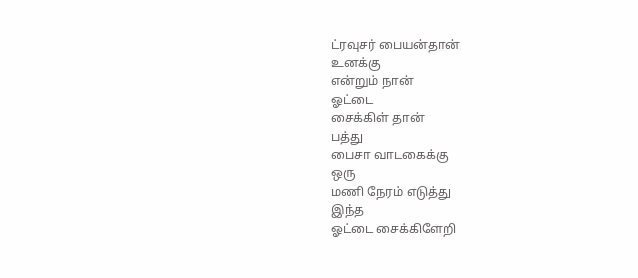ட்ரவுசர் பையன்தான்
உனக்கு
என்றும் நான்
ஓட்டை
சைக்கிள் தான்
பத்து
பைசா வாடகைக்கு
ஒரு
மணி நேரம் எடுத்து
இந்த
ஓட்டை சைக்கிளேறி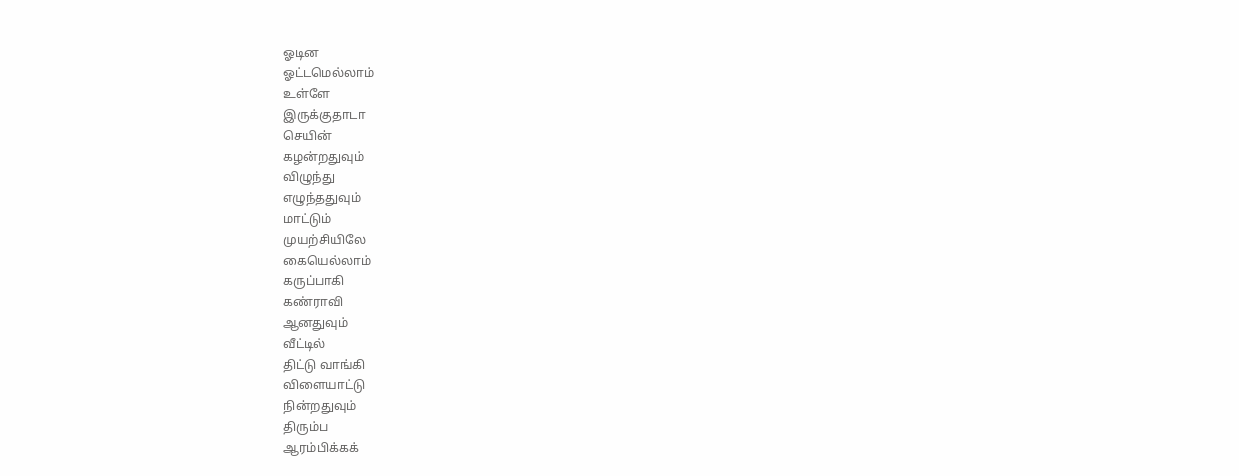ஓடின
ஓட்டமெல்லாம்
உள்ளே
இருக்குதாடா
செயின்
கழன்றதுவும்
விழுந்து
எழுந்ததுவும்
மாட்டும்
முயற்சியிலே
கையெல்லாம்
கருப்பாகி
கண்ராவி
ஆனதுவும்
வீட்டில்
திட்டு வாங்கி
விளையாட்டு
நின்றதுவும்
திரும்ப
ஆரம்பிக்கக்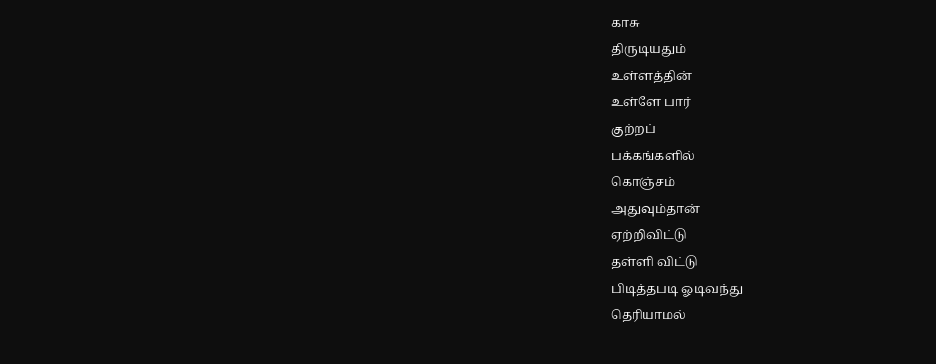காசு
திருடியதும்
உள்ளத்தின்
உள்ளே பார்
குற்றப்
பக்கங்களில்
கொஞ்சம்
அதுவும்தான்
ஏற்றிவிட்டு
தள்ளி விட்டு
பிடித்தபடி ஓடிவந்து
தெரியாமல்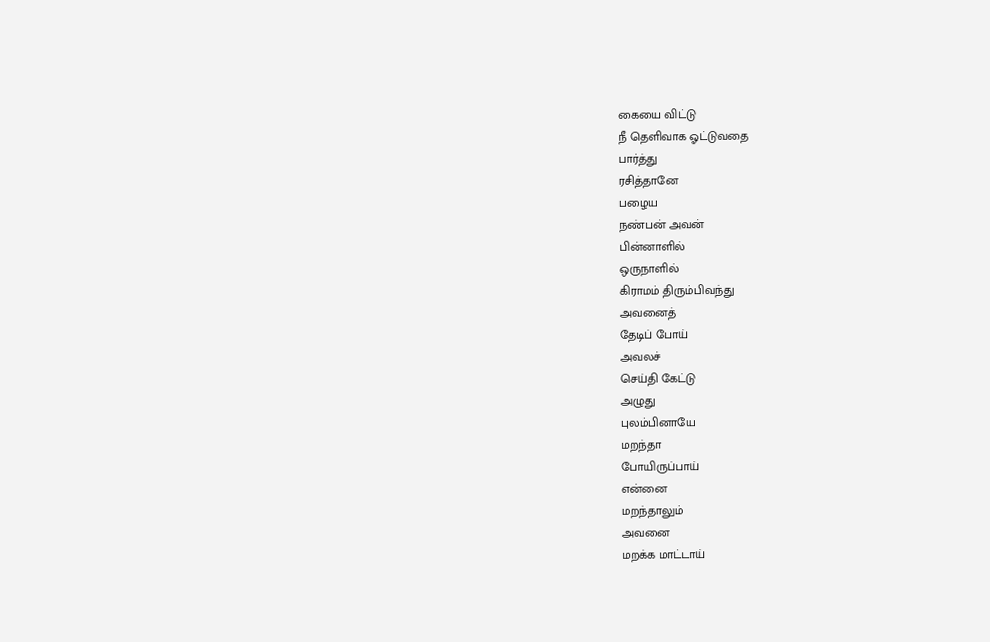கையை விட்டு
நீ தெளிவாக ஓட்டுவதை
பார்த்து
ரசித்தானே
பழைய
நண்பன் அவன்
பின்னாளில்
ஒருநாளில்
கிராமம் திரும்பிவந்து
அவனைத்
தேடிப் போய்
அவலச்
செய்தி கேட்டு
அழுது
புலம்பினாயே
மறந்தா
போயிருப்பாய்
என்னை
மறந்தாலும்
அவனை
மறக்க மாட்டாய்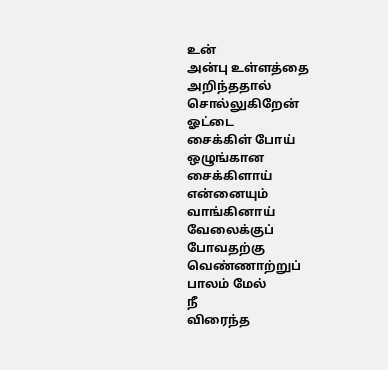உன்
அன்பு உள்ளத்தை
அறிந்ததால்
சொல்லுகிறேன்
ஓட்டை
சைக்கிள் போய்
ஒழுங்கான
சைக்கிளாய்
என்னையும்
வாங்கினாய்
வேலைக்குப்
போவதற்கு
வெண்ணாற்றுப்
பாலம் மேல்
நீ
விரைந்த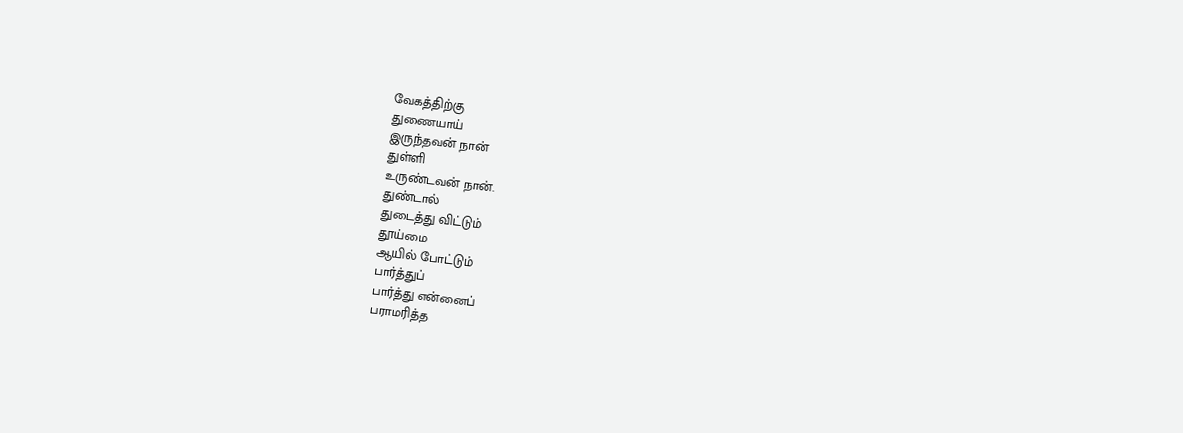வேகத்திற்கு
துணையாய்
இருந்தவன் நான்
துள்ளி
உருண்டவன் நான்.
துண்டால்
துடைத்து விட்டும்
தூய்மை
ஆயில் போட்டும்
பார்த்துப்
பார்த்து என்னைப்
பராமரித்த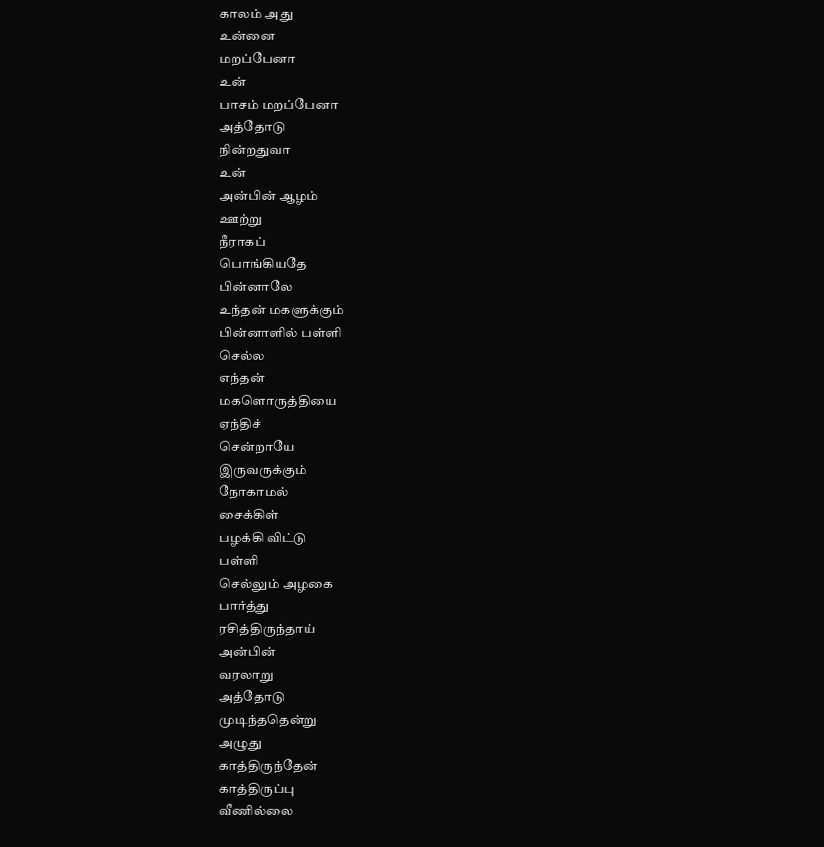காலம் அது
உன்னை
மறப்பேனா
உன்
பாசம் மறப்பேனா
அத்தோடு
நின்றதுவா
உன்
அன்பின் ஆழம்
ஊற்று
நீராகப்
பொங்கியதே
பின்னாலே
உந்தன் மகளுக்கும்
பின்னாளில் பள்ளி
செல்ல
எந்தன்
மகளொருத்தியை
ஏந்திச்
சென்றாயே
இருவருக்கும்
நோகாமல்
சைக்கிள்
பழக்கி விட்டு
பள்ளி
செல்லும் அழகை
பார்த்து
ரசித்திருந்தாய்
அன்பின்
வரலாறு
அத்தோடு
முடிந்ததென்று
அழுது
காத்திருந்தேன்
காத்திருப்பு
வீணில்லை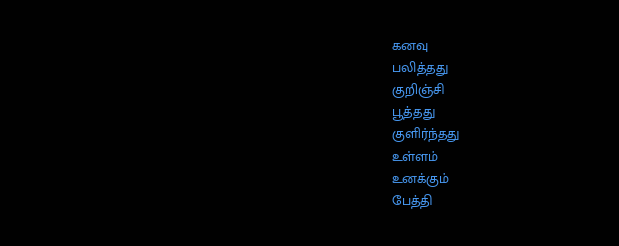கனவு
பலித்தது
குறிஞ்சி
பூத்தது
குளிர்ந்தது
உள்ளம்
உனக்கும்
பேத்தி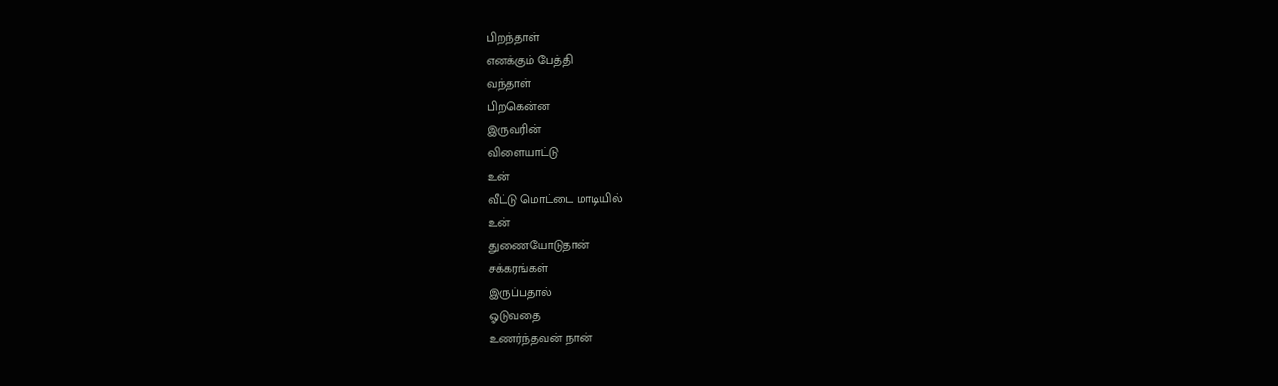பிறந்தாள்
எனக்கும் பேத்தி
வந்தாள்
பிறகென்ன
இருவரின்
விளையாட்டு
உன்
வீட்டு மொட்டை மாடியில்
உன்
துணையோடுதான்
சக்கரங்கள்
இருப்பதால்
ஓடுவதை
உணர்ந்தவன் நான்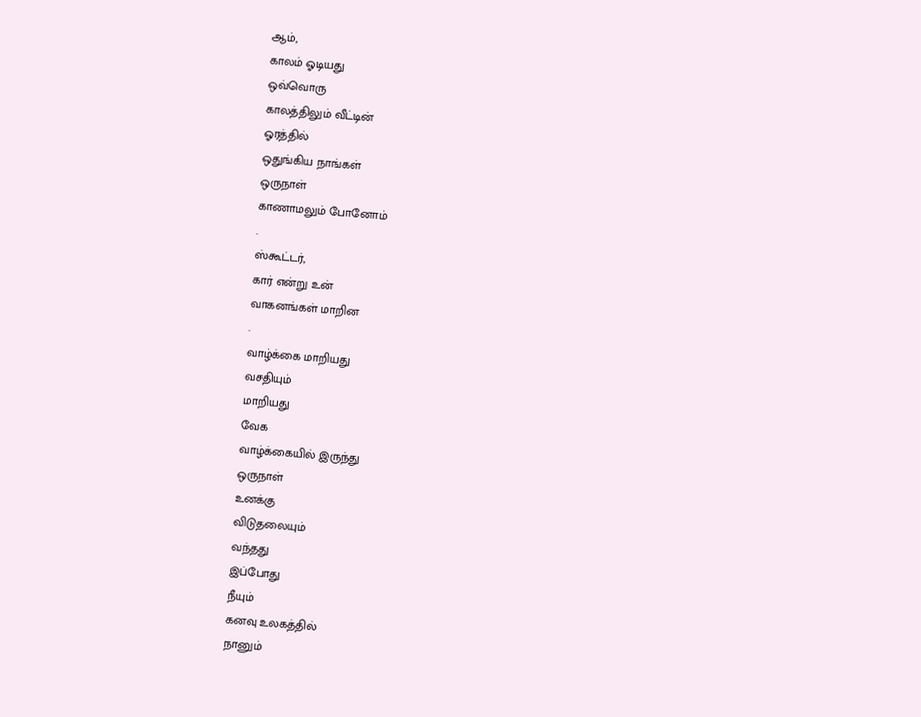ஆம்,
காலம் ஓடியது
ஒவ்வொரு
காலத்திலும் வீட்டின்
ஓரத்தில்
ஒதுங்கிய நாங்கள்
ஒருநாள்
காணாமலும் போனோம்
.
ஸ்கூட்டர்,
கார் என்று உன்
வாகனங்கள் மாறின
.
வாழ்க்கை மாறியது
வசதியும்
மாறியது
வேக
வாழ்க்கையில் இருந்து
ஒருநாள்
உனக்கு
விடுதலையும்
வந்தது
இப்போது
நீயும்
கனவு உலகத்தில்
நானும்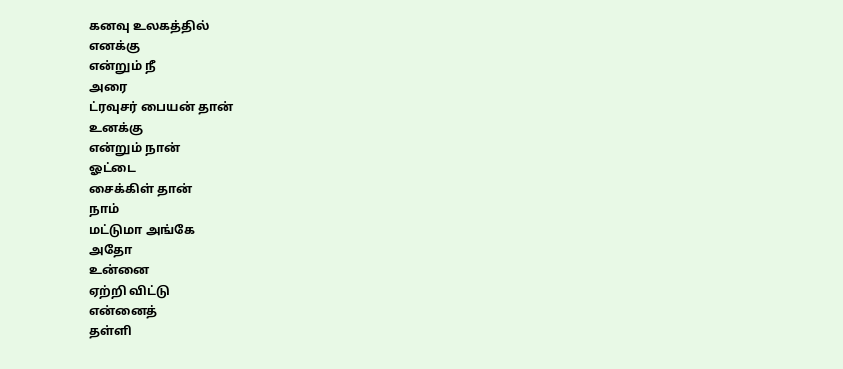கனவு உலகத்தில்
எனக்கு
என்றும் நீ
அரை
ட்ரவுசர் பையன் தான்
உனக்கு
என்றும் நான்
ஓட்டை
சைக்கிள் தான்
நாம்
மட்டுமா அங்கே
அதோ
உன்னை
ஏற்றி விட்டு
என்னைத்
தள்ளி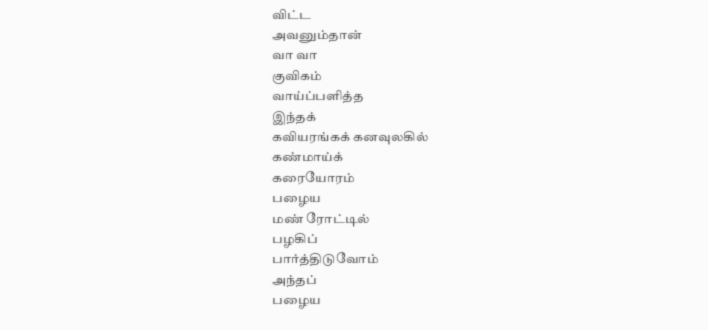விட்ட
அவனும்தான்
வா வா
குவிகம்
வாய்ப்பளித்த
இந்தக்
கவியரங்கக் கனவுலகில்
கண்மாய்க்
கரையோரம்
பழைய
மண் ரோட்டில்
பழகிப்
பார்த்திடுவோம்
அந்தப்
பழைய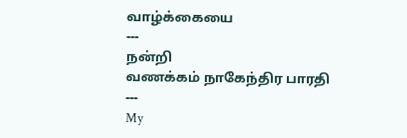வாழ்க்கையை
---
நன்றி
வணக்கம் நாகேந்திர பாரதி
---
My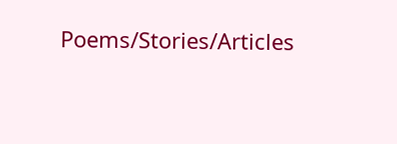Poems/Stories/Articles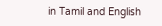in Tamil and English